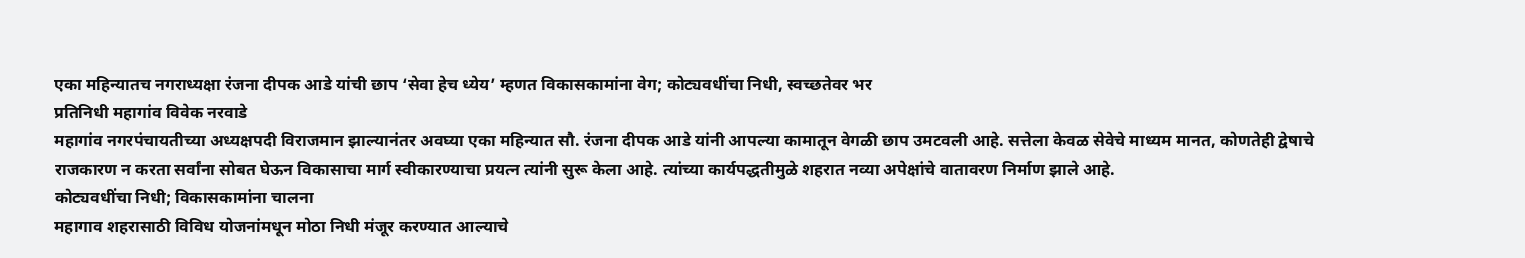एका महिन्यातच नगराध्यक्षा रंजना दीपक आडे यांची छाप ‘सेवा हेच ध्येय’ म्हणत विकासकामांना वेग; कोट्यवधींचा निधी, स्वच्छतेवर भर
प्रतिनिधी महागांव विवेक नरवाडे
महागांव नगरपंचायतीच्या अध्यक्षपदी विराजमान झाल्यानंतर अवघ्या एका महिन्यात सौ. रंजना दीपक आडे यांनी आपल्या कामातून वेगळी छाप उमटवली आहे. सत्तेला केवळ सेवेचे माध्यम मानत, कोणतेही द्वेषाचे राजकारण न करता सर्वांना सोबत घेऊन विकासाचा मार्ग स्वीकारण्याचा प्रयत्न त्यांनी सुरू केला आहे. त्यांच्या कार्यपद्धतीमुळे शहरात नव्या अपेक्षांचे वातावरण निर्माण झाले आहे.
कोट्यवधींचा निधी; विकासकामांना चालना
महागाव शहरासाठी विविध योजनांमधून मोठा निधी मंजूर करण्यात आल्याचे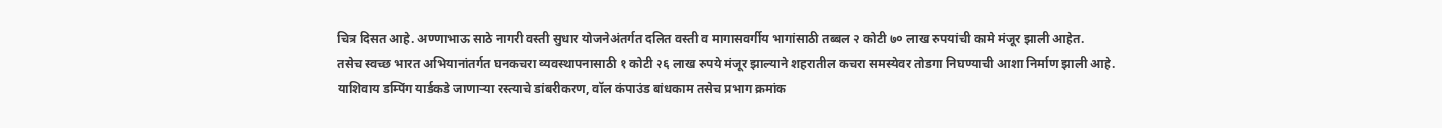चित्र दिसत आहे. अण्णाभाऊ साठे नागरी वस्ती सुधार योजनेअंतर्गत दलित वस्ती व मागासवर्गीय भागांसाठी तब्बल २ कोटी ७० लाख रुपयांची कामे मंजूर झाली आहेत.
तसेच स्वच्छ भारत अभियानांतर्गत घनकचरा व्यवस्थापनासाठी १ कोटी २६ लाख रुपये मंजूर झाल्याने शहरातील कचरा समस्येवर तोडगा निघण्याची आशा निर्माण झाली आहे.
याशिवाय डम्पिंग यार्डकडे जाणाऱ्या रस्त्याचे डांबरीकरण, वॉल कंपाउंड बांधकाम तसेच प्रभाग क्रमांक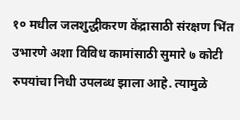१० मधील जलशुद्धीकरण केंद्रासाठी संरक्षण भिंत उभारणे अशा विविध कामांसाठी सुमारे ७ कोटी रुपयांचा निधी उपलब्ध झाला आहे. त्यामुळे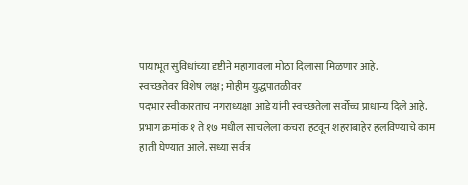पायाभूत सुविधांच्या दृष्टीने महागावला मोठा दिलासा मिळणार आहे.
स्वच्छतेवर विशेष लक्ष; मोहीम युद्धपातळीवर
पदभार स्वीकारताच नगराध्यक्षा आडे यांनी स्वच्छतेला सर्वोच्च प्राधान्य दिले आहे. प्रभाग क्रमांक १ ते १७ मधील साचलेला कचरा हटवून शहराबाहेर हलविण्याचे काम हाती घेण्यात आले. सध्या सर्वत्र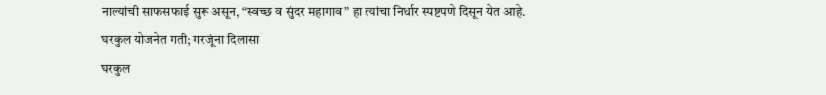नाल्यांची साफसफाई सुरू असून, “स्वच्छ व सुंदर महागाव” हा त्यांचा निर्धार स्पष्टपणे दिसून येत आहे.
घरकुल योजनेत गती; गरजूंना दिलासा
घरकुल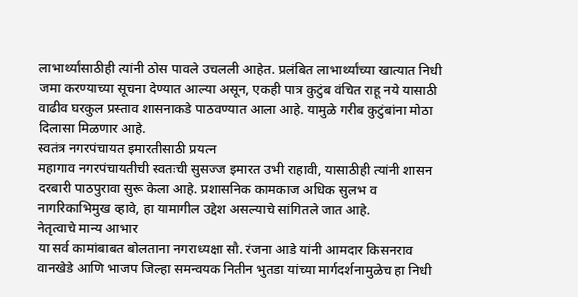लाभार्थ्यांसाठीही त्यांनी ठोस पावले उचलली आहेत. प्रलंबित लाभार्थ्यांच्या खात्यात निधी जमा करण्याच्या सूचना देण्यात आल्या असून, एकही पात्र कुटुंब वंचित राहू नये यासाठी वाढीव घरकुल प्रस्ताव शासनाकडे पाठवण्यात आला आहे. यामुळे गरीब कुटुंबांना मोठा दिलासा मिळणार आहे.
स्वतंत्र नगरपंचायत इमारतीसाठी प्रयत्न
महागाव नगरपंचायतीची स्वतःची सुसज्ज इमारत उभी राहावी, यासाठीही त्यांनी शासन दरबारी पाठपुरावा सुरू केला आहे. प्रशासनिक कामकाज अधिक सुलभ व नागरिकाभिमुख व्हावे, हा यामागील उद्देश असल्याचे सांगितले जात आहे.
नेतृत्वाचे मान्य आभार
या सर्व कामांबाबत बोलताना नगराध्यक्षा सौ. रंजना आडे यांनी आमदार किसनराव वानखेडे आणि भाजप जिल्हा समन्वयक नितीन भुतडा यांच्या मार्गदर्शनामुळेच हा निधी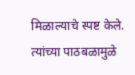मिळाल्याचे स्पष्ट केले. त्यांच्या पाठबळामुळे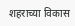शहराच्या विकास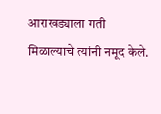आराखड्याला गती मिळाल्याचे त्यांनी नमूद केले.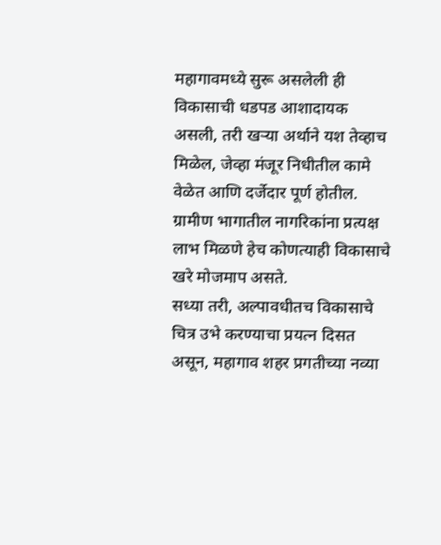महागावमध्ये सुरू असलेली ही विकासाची धडपड आशादायक असली, तरी खऱ्या अर्थाने यश तेव्हाच मिळेल, जेव्हा मंजूर निधीतील कामे वेळेत आणि दर्जेदार पूर्ण होतील. ग्रामीण भागातील नागरिकांना प्रत्यक्ष लाभ मिळणे हेच कोणत्याही विकासाचे खरे मोजमाप असते.
सध्या तरी, अल्पावधीतच विकासाचे चित्र उभे करण्याचा प्रयत्न दिसत असून, महागाव शहर प्रगतीच्या नव्या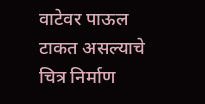वाटेवर पाऊल टाकत असल्याचे चित्र निर्माण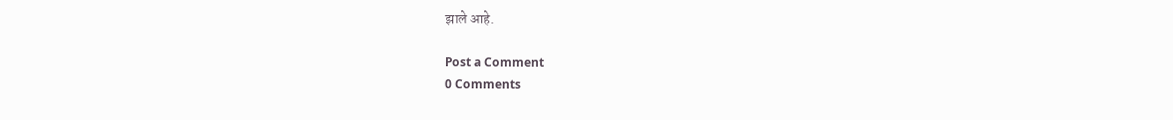झाले आहे.

Post a Comment
0 Comments